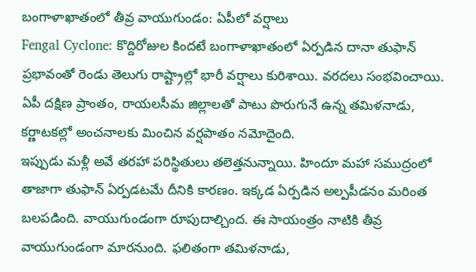బంగాళాఖాతంలో తీవ్ర వాయుగుండం: ఏపీలో వర్షాలు
Fengal Cyclone: కొద్దిరోజుల కిందటే బంగాళాఖాతంలో ఏర్పడిన దానా తుఫాన్ ప్రభావంతో రెండు తెలుగు రాష్ట్రాల్లో భారీ వర్షాలు కురిశాయి. వరదలు సంభవించాయి. ఏపీ దక్షిణ ప్రాంతం, రాయలసీమ జిల్లాలతో పాటు పొరుగునే ఉన్న తమిళనాడు, కర్ణాటకల్లో అంచనాలకు మించిన వర్షపాతం నమోదైంది.
ఇప్పుడు మళ్లీ అవే తరహా పరిస్థితులు తలెత్తనున్నాయి. హిందూ మహా సముద్రంలో తాజాగా తుఫాన్ ఏర్పడటమే దీనికి కారణం. ఇక్కడ ఏర్పడిన అల్పపీడనం మరింత బలపడింది. వాయుగుండంగా రూపుదాల్చింద. ఈ సాయంత్రం నాటికి తీవ్ర వాయుగుండంగా మారనుంది. ఫలితంగా తమిళనాడు,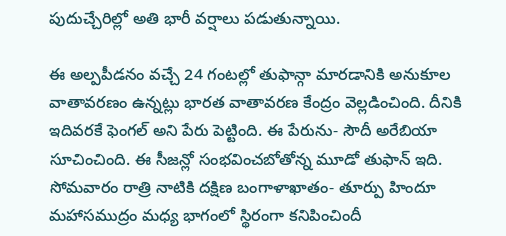పుదుచ్చేరిల్లో అతి భారీ వర్షాలు పడుతున్నాయి.

ఈ అల్పపీడనం వచ్చే 24 గంటల్లో తుఫాన్గా మారడానికి అనుకూల వాతావరణం ఉన్నట్లు భారత వాతావరణ కేంద్రం వెల్లడించింది. దీనికి ఇదివరకే ఫెంగల్ అని పేరు పెట్టింది. ఈ పేరును- సౌదీ అరేబియా సూచించింది. ఈ సీజన్లో సంభవించబోతోన్న మూడో తుఫాన్ ఇది.
సోమవారం రాత్రి నాటికి దక్షిణ బంగాళాఖాతం- తూర్పు హిందూ మహాసముద్రం మధ్య భాగంలో స్థిరంగా కనిపించిందీ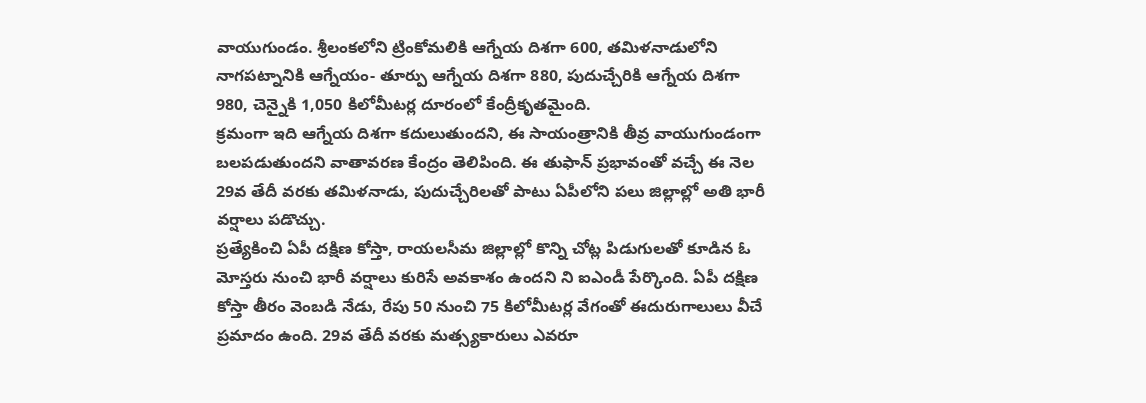వాయుగుండం. శ్రీలంకలోని ట్రింకోమలికి ఆగ్నేయ దిశగా 600, తమిళనాడులోని నాగపట్నానికి ఆగ్నేయం- తూర్పు ఆగ్నేయ దిశగా 880, పుదుచ్చేరికి ఆగ్నేయ దిశగా 980, చెన్నైకి 1,050 కిలోమీటర్ల దూరంలో కేంద్రీకృతమైంది.
క్రమంగా ఇది ఆగ్నేయ దిశగా కదులుతుందని, ఈ సాయంత్రానికి తీవ్ర వాయుగుండంగా బలపడుతుందని వాతావరణ కేంద్రం తెలిపింది. ఈ తుఫాన్ ప్రభావంతో వచ్చే ఈ నెల 29వ తేదీ వరకు తమిళనాడు, పుదుచ్చేరిలతో పాటు ఏపీలోని పలు జిల్లాల్లో అతి భారీ వర్షాలు పడొచ్చు.
ప్రత్యేకించి ఏపీ దక్షిణ కోస్తా, రాయలసీమ జిల్లాల్లో కొన్ని చోట్ల పిడుగులతో కూడిన ఓ మోస్తరు నుంచి భారీ వర్షాలు కురిసే అవకాశం ఉందని ని ఐఎండీ పేర్కొంది. ఏపీ దక్షిణ కోస్తా తీరం వెంబడి నేడు, రేపు 50 నుంచి 75 కిలోమీటర్ల వేగంతో ఈదురుగాలులు వీచే ప్రమాదం ఉంది. 29వ తేదీ వరకు మత్స్యకారులు ఎవరూ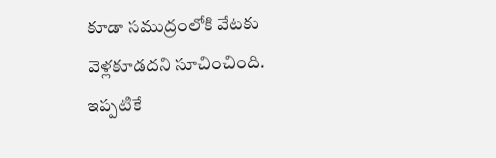కూడా సముద్రంలోకి వేటకు వెళ్లకూడదని సూచించింది. ఇప్పటికే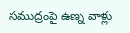సముద్రంపై ఉణ్న వాళ్లు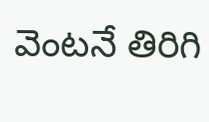వెంటనే తిరిగి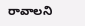రావాలని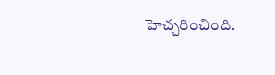హెచ్చరించింది.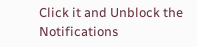Click it and Unblock the Notifications